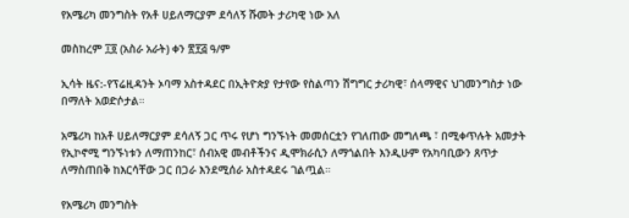የአሜሪካ መንግስት የአቶ ሀይለማርያም ደሳለኝ ሹመት ታሪካዊ ነው አለ

መስከረም ፲፬ (አስራ አራት) ቀን ፳፻፭ ዓ/ም

ኢሳት ዜና:-የፕሬዚዳንት ኦባማ አስተዳደር በኢትዮጵያ የታየው የስልጣን ሽግግር ታሪካዊ፣ ሰላማዊና ህገመንግስታ ነው በማለት አወድሶታል።

አሜሪካ ከአቶ ሀይለማርያም ደሳለኝ ጋር ጥሩ የሆነ ግንኙነት መመሰርቷን የገለጠው መግለጫ ፣ በሚቀጥሉት አመታት የኢኮኖሚ ግንኙነቱን ለማጠንከር፣ ሰብአዊ መብቶችንና ዲሞክራሲን ለማጎልበት እንዲሁም የአካባቢውን ጸጥታ ለማስጠበቅ ከእርሳቸው ጋር በጋራ እንደሚሰራ አስተዳደሩ ገልጧል።

የአሜሪካ መንግስት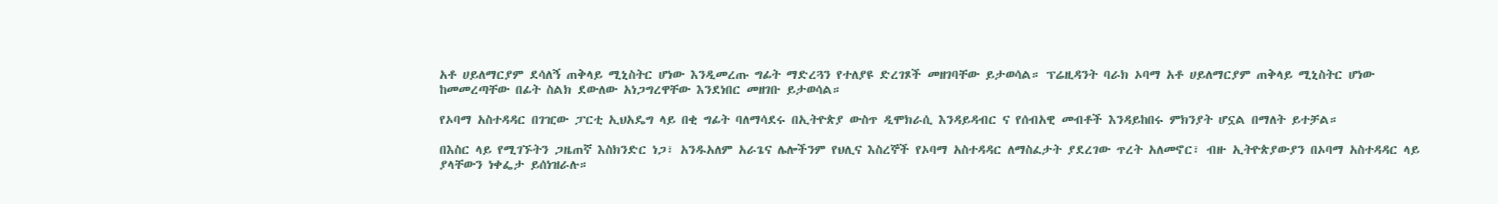አቶ ሀይለማርያም ደሳለኝ ጠቅላይ ሚኒስትር ሆነው እንዲመረጡ ግፊት ማድረጓን የተለያዩ ድረገጾች መዘገባቸው ይታወሳል። ፕሬዚዳንት ባራክ ኦባማ አቶ ሀይለማርያም ጠቅላይ ሚኒስትር ሆነው ከመመረጣቸው በፊት ስልክ ደውለው አነጋግረዋቸው እንደነበር መዘገቡ ይታወሳል።

የኦባማ አስተዳዳር በገዢው ፓርቲ ኢህአዴግ ላይ በቂ ግፊት ባለማሳደሩ በኢትዮጵያ ውስጥ ዲሞክራሲ እንዳይዳብር ና የሰብአዊ መብቶች እንዳይከበሩ ምክንያት ሆኗል በማለት ይተቻል።

በእስር ላይ የሚገኙትን ጋዜጠኛ እስክንድር ነጋ፣ አንዱአለም አራጌና ሌሎችንም የህሊና እስረኞች የኦባማ አስተዳዳር ለማስፈታት ያደረገው ጥረት አለመኖር፣ ብዙ ኢትዮጵያውያን በኦባማ አስተዳዳር ላይ ያላቸውን ነቀፌታ ይሰነዝራሉ።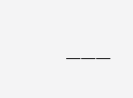___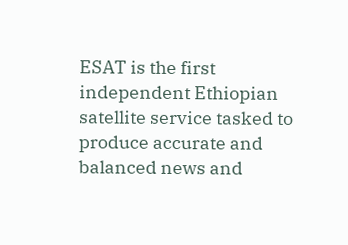ESAT is the first independent Ethiopian satellite service tasked to produce accurate and balanced news and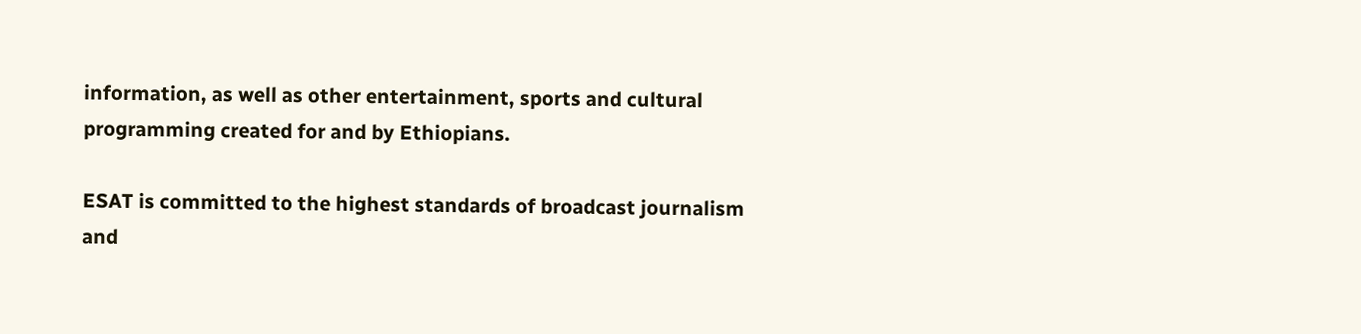information, as well as other entertainment, sports and cultural programming created for and by Ethiopians.

ESAT is committed to the highest standards of broadcast journalism and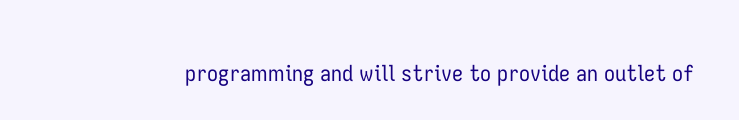programming and will strive to provide an outlet of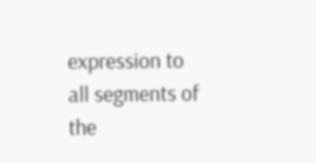expression to all segments of the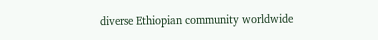diverse Ethiopian community worldwide